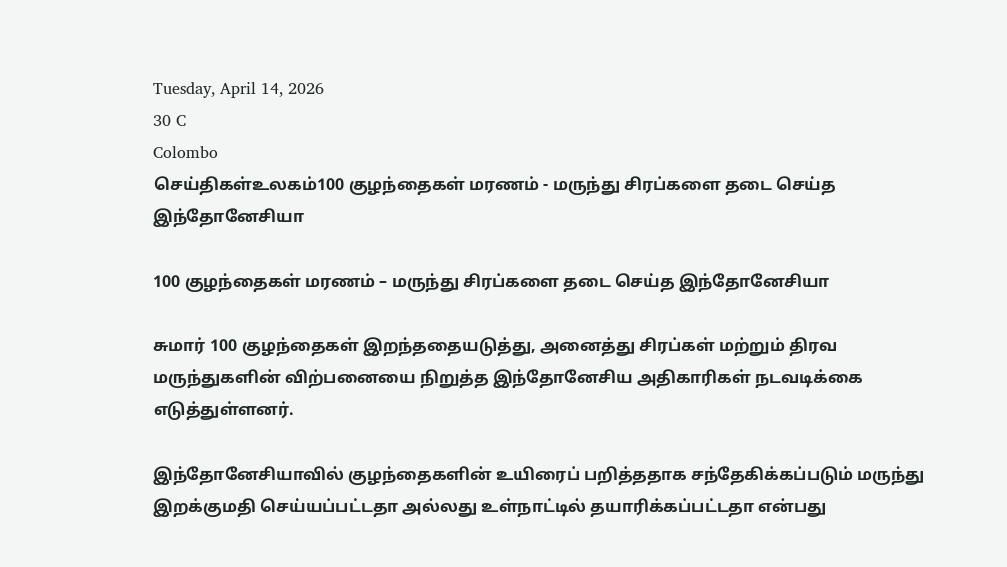Tuesday, April 14, 2026
30 C
Colombo
செய்திகள்உலகம்100 குழந்தைகள் மரணம் - மருந்து சிரப்களை தடை செய்த இந்தோனேசியா

100 குழந்தைகள் மரணம் – மருந்து சிரப்களை தடை செய்த இந்தோனேசியா

சுமார் 100 குழந்தைகள் இறந்ததையடுத்து, அனைத்து சிரப்கள் மற்றும் திரவ மருந்துகளின் விற்பனையை நிறுத்த இந்தோனேசிய அதிகாரிகள் நடவடிக்கை எடுத்துள்ளனர்.

இந்தோனேசியாவில் குழந்தைகளின் உயிரைப் பறித்ததாக சந்தேகிக்கப்படும் மருந்து இறக்குமதி செய்யப்பட்டதா அல்லது உள்நாட்டில் தயாரிக்கப்பட்டதா என்பது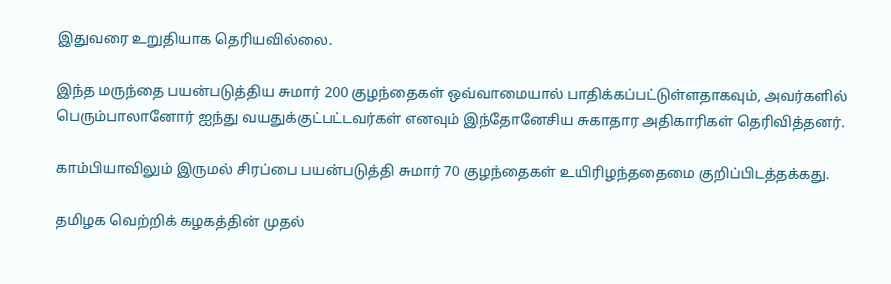இதுவரை உறுதியாக தெரியவில்லை.

இந்த மருந்தை பயன்படுத்திய சுமார் 200 குழந்தைகள் ஒவ்வாமையால் பாதிக்கப்பட்டுள்ளதாகவும், அவர்களில் பெரும்பாலானோர் ஐந்து வயதுக்குட்பட்டவர்கள் எனவும் இந்தோனேசிய சுகாதார அதிகாரிகள் தெரிவித்தனர்.

காம்பியாவிலும் இருமல் சிரப்பை பயன்படுத்தி சுமார் 70 குழந்தைகள் உயிரிழந்ததைமை குறிப்பிடத்தக்கது.

தமிழக வெற்றிக் கழகத்தின் முதல்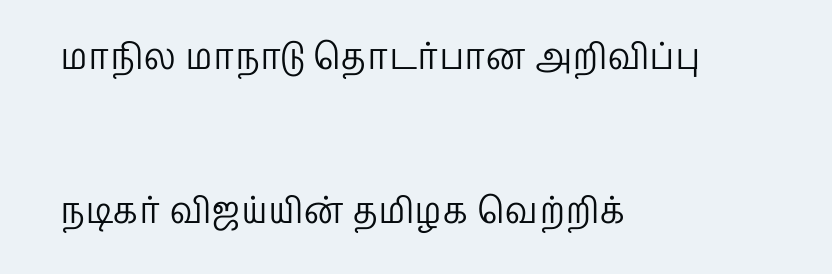மாநில மாநாடு தொடர்பான அறிவிப்பு

நடிகர் விஜய்யின் தமிழக வெற்றிக்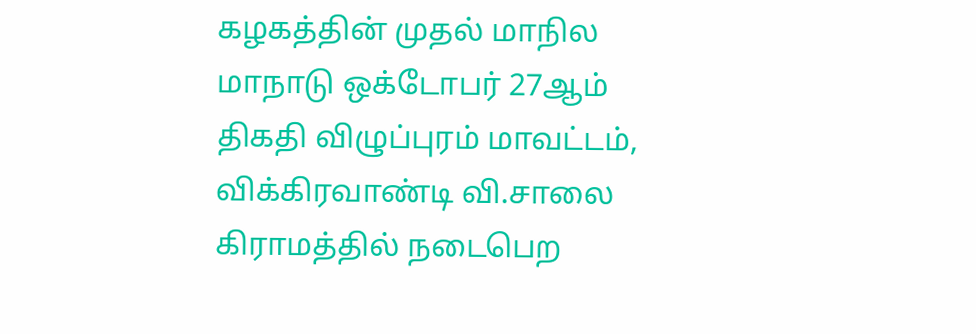கழகத்தின் முதல் மாநில மாநாடு ஒக்டோபர் 27ஆம் திகதி விழுப்புரம் மாவட்டம், விக்கிரவாண்டி வி.சாலை கிராமத்தில் நடைபெற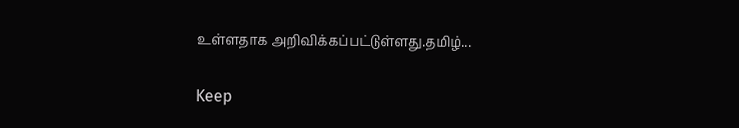உள்ளதாக அறிவிக்கப்பட்டுள்ளது.தமிழ்...

Keep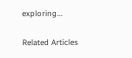exploring...

Related Articles